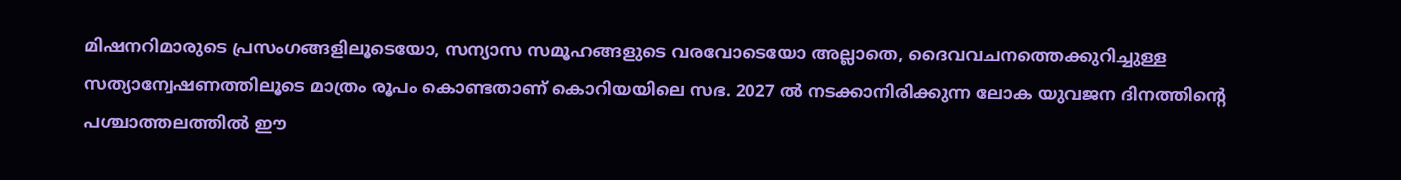മിഷനറിമാരുടെ പ്രസംഗങ്ങളിലൂടെയോ, സന്യാസ സമൂഹങ്ങളുടെ വരവോടെയോ അല്ലാതെ, ദൈവവചനത്തെക്കുറിച്ചുള്ള സത്യാന്വേഷണത്തിലൂടെ മാത്രം രൂപം കൊണ്ടതാണ് കൊറിയയിലെ സഭ. 2027 ൽ നടക്കാനിരിക്കുന്ന ലോക യുവജന ദിനത്തിന്റെ പശ്ചാത്തലത്തിൽ ഈ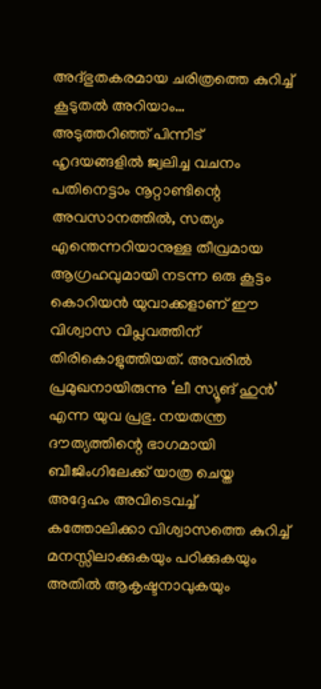അദ്ഭുതകരമായ ചരിത്രത്തെ കുറിച്ച് കൂടുതൽ അറിയാം…
അടുത്തറിഞ്ഞ് പിന്നീട് ഹൃദയങ്ങളിൽ ജ്വലിച്ച വചനം
പതിനെട്ടാം നൂറ്റാണ്ടിന്റെ അവസാനത്തിൽ, സത്യം എന്തെന്നറിയാനുള്ള തീവ്രമായ ആഗ്രഹവുമായി നടന്ന ഒരു കൂട്ടം കൊറിയൻ യുവാക്കളാണ് ഈ വിശ്വാസ വിപ്ലവത്തിന് തിരികൊളുത്തിയത്. അവരിൽ പ്രമുഖനായിരുന്നു ‘ലീ സ്യൂങ് ഹുൻ’ എന്ന യുവ പ്രഭു. നയതന്ത്ര ദൗത്യത്തിന്റെ ഭാഗമായി ബീജിംഗിലേക്ക് യാത്ര ചെയ്ത അദ്ദേഹം അവിടെവച്ച് കത്തോലിക്കാ വിശ്വാസത്തെ കുറിച്ച് മനസ്സിലാക്കുകയും പഠിക്കുകയും അതിൽ ആകൃഷ്ടനാവുകയും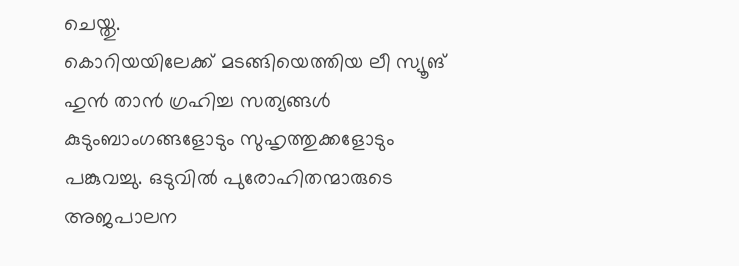ചെയ്തു.
കൊറിയയിലേക്ക് മടങ്ങിയെത്തിയ ലീ സ്യൂങ് ഹുൻ താൻ ഗ്രഹിച്ച സത്യങ്ങൾ കുടുംബാംഗങ്ങളോടും സുഹൃത്തുക്കളോടും പങ്കുവച്ചു. ഒടുവിൽ പുരോഹിതന്മാരുടെ അജപാലന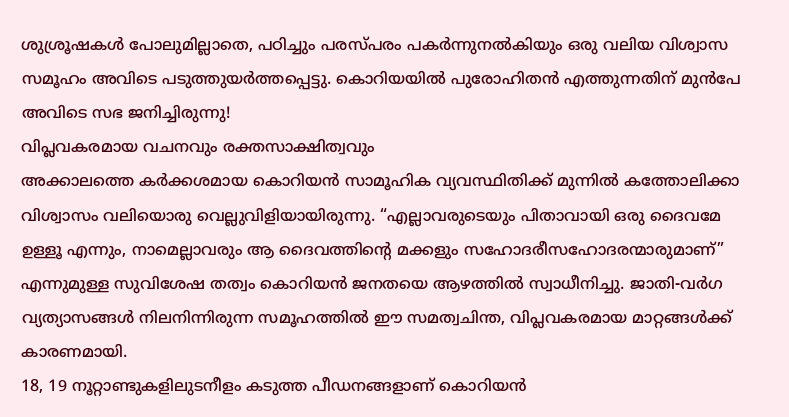ശുശ്രൂഷകൾ പോലുമില്ലാതെ, പഠിച്ചും പരസ്പരം പകർന്നുനൽകിയും ഒരു വലിയ വിശ്വാസ സമൂഹം അവിടെ പടുത്തുയർത്തപ്പെട്ടു. കൊറിയയിൽ പുരോഹിതൻ എത്തുന്നതിന് മുൻപേ അവിടെ സഭ ജനിച്ചിരുന്നു!
വിപ്ലവകരമായ വചനവും രക്തസാക്ഷിത്വവും
അക്കാലത്തെ കർക്കശമായ കൊറിയൻ സാമൂഹിക വ്യവസ്ഥിതിക്ക് മുന്നിൽ കത്തോലിക്കാ വിശ്വാസം വലിയൊരു വെല്ലുവിളിയായിരുന്നു. “എല്ലാവരുടെയും പിതാവായി ഒരു ദൈവമേ ഉള്ളൂ എന്നും, നാമെല്ലാവരും ആ ദൈവത്തിന്റെ മക്കളും സഹോദരീസഹോദരന്മാരുമാണ്” എന്നുമുള്ള സുവിശേഷ തത്വം കൊറിയൻ ജനതയെ ആഴത്തിൽ സ്വാധീനിച്ചു. ജാതി-വർഗ വ്യത്യാസങ്ങൾ നിലനിന്നിരുന്ന സമൂഹത്തിൽ ഈ സമത്വചിന്ത, വിപ്ലവകരമായ മാറ്റങ്ങൾക്ക് കാരണമായി.
18, 19 നൂറ്റാണ്ടുകളിലുടനീളം കടുത്ത പീഡനങ്ങളാണ് കൊറിയൻ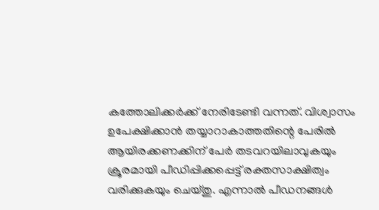കത്തോലിക്കർക്ക് നേരിടേണ്ടി വന്നത്. വിശ്വാസം ഉപേക്ഷിക്കാൻ തയ്യാറാകാത്തതിന്റെ പേരിൽ ആയിരക്കണക്കിന് പേർ തടവറയിലാവുകയും ക്രൂരമായി പീഡിപ്പിക്കപ്പെട്ട് രക്തസാക്ഷിത്വം വരിക്കുകയും ചെയ്തു. എന്നാൽ പീഡനങ്ങൾ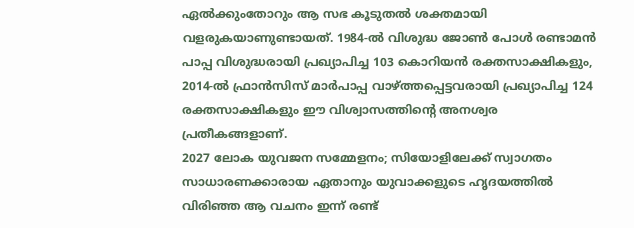ഏൽക്കുംതോറും ആ സഭ കൂടുതൽ ശക്തമായി വളരുകയാണുണ്ടായത്. 1984-ൽ വിശുദ്ധ ജോൺ പോൾ രണ്ടാമൻ പാപ്പ വിശുദ്ധരായി പ്രഖ്യാപിച്ച 103 കൊറിയൻ രക്തസാക്ഷികളും, 2014-ൽ ഫ്രാൻസിസ് മാർപാപ്പ വാഴ്ത്തപ്പെട്ടവരായി പ്രഖ്യാപിച്ച 124 രക്തസാക്ഷികളും ഈ വിശ്വാസത്തിന്റെ അനശ്വര പ്രതീകങ്ങളാണ്.
2027 ലോക യുവജന സമ്മേളനം; സിയോളിലേക്ക് സ്വാഗതം
സാധാരണക്കാരായ ഏതാനും യുവാക്കളുടെ ഹൃദയത്തിൽ വിരിഞ്ഞ ആ വചനം ഇന്ന് രണ്ട്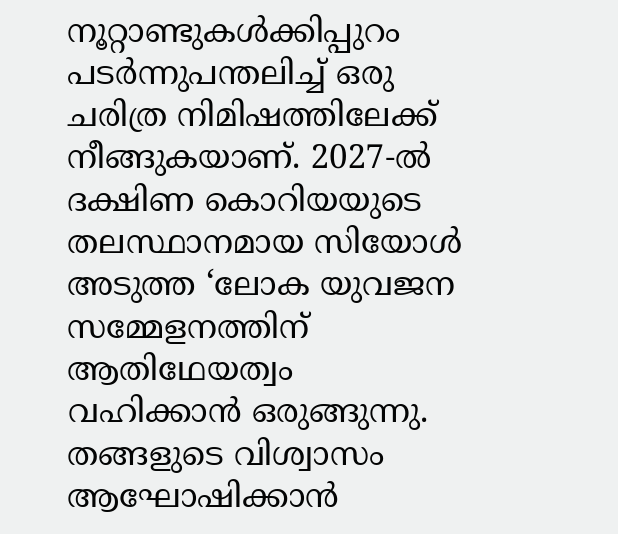നൂറ്റാണ്ടുകൾക്കിപ്പുറം പടർന്നുപന്തലിച്ച് ഒരു ചരിത്ര നിമിഷത്തിലേക്ക് നീങ്ങുകയാണ്. 2027-ൽ ദക്ഷിണ കൊറിയയുടെ തലസ്ഥാനമായ സിയോൾ അടുത്ത ‘ലോക യുവജന സമ്മേളനത്തിന് ആതിഥേയത്വം വഹിക്കാൻ ഒരുങ്ങുന്നു.
തങ്ങളുടെ വിശ്വാസം ആഘോഷിക്കാൻ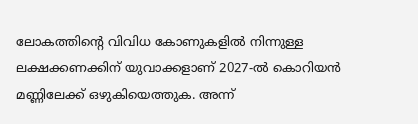ലോകത്തിന്റെ വിവിധ കോണുകളിൽ നിന്നുള്ള ലക്ഷക്കണക്കിന് യുവാക്കളാണ് 2027-ൽ കൊറിയൻ മണ്ണിലേക്ക് ഒഴുകിയെത്തുക. അന്ന്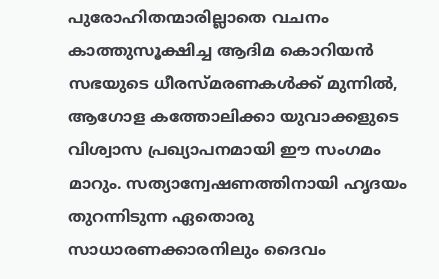പുരോഹിതന്മാരില്ലാതെ വചനം കാത്തുസൂക്ഷിച്ച ആദിമ കൊറിയൻ സഭയുടെ ധീരസ്മരണകൾക്ക് മുന്നിൽ, ആഗോള കത്തോലിക്കാ യുവാക്കളുടെ വിശ്വാസ പ്രഖ്യാപനമായി ഈ സംഗമം മാറും. സത്യാന്വേഷണത്തിനായി ഹൃദയം തുറന്നിടുന്ന ഏതൊരു സാധാരണക്കാരനിലും ദൈവം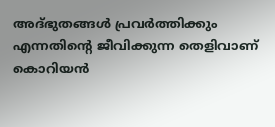അദ്ഭുതങ്ങൾ പ്രവർത്തിക്കും എന്നതിന്റെ ജീവിക്കുന്ന തെളിവാണ് കൊറിയൻ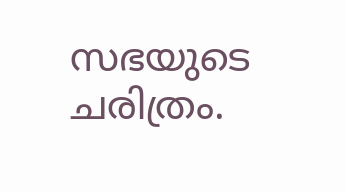സഭയുടെ ചരിത്രം.